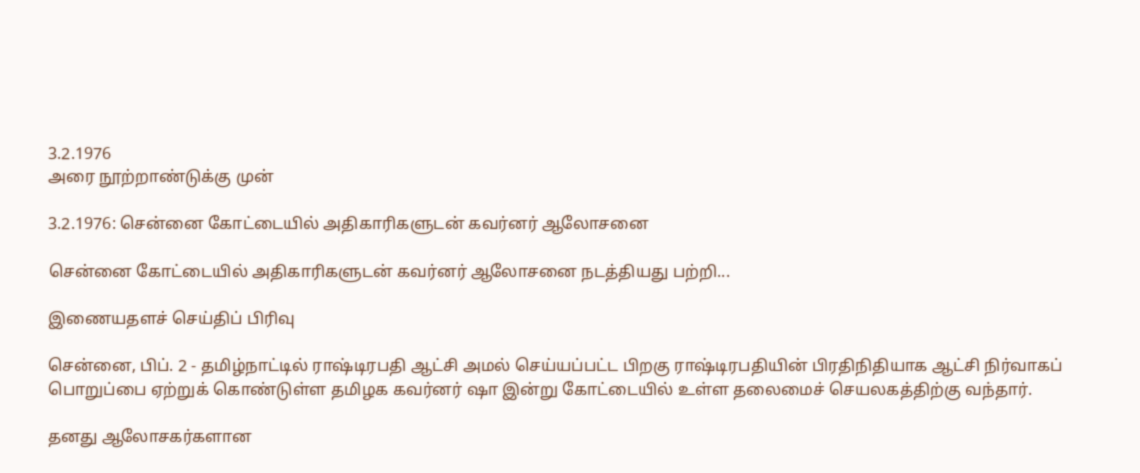3.2.1976
அரை நூற்றாண்டுக்கு முன்

3.2.1976: சென்னை கோட்டையில் அதிகாரிகளுடன் கவர்னர் ஆலோசனை

சென்னை கோட்டையில் அதிகாரிகளுடன் கவர்னர் ஆலோசனை நடத்தியது பற்றி...

இணையதளச் செய்திப் பிரிவு

சென்னை, பிப். 2 - தமிழ்நாட்டில் ராஷ்டிரபதி ஆட்சி அமல் செய்யப்பட்ட பிறகு ராஷ்டிரபதியின் பிரதிநிதியாக ஆட்சி நிர்வாகப் பொறுப்பை ஏற்றுக் கொண்டுள்ள தமிழக கவர்னர் ஷா இன்று கோட்டையில் உள்ள தலைமைச் செயலகத்திற்கு வந்தார்.

தனது ஆலோசகர்களான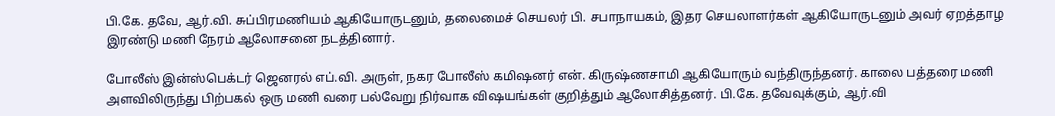பி.கே. தவே, ஆர்.வி. சுப்பிரமணியம் ஆகியோருடனும், தலைமைச் செயலர் பி. சபாநாயகம், இதர செயலாளர்கள் ஆகியோருடனும் அவர் ஏறத்தாழ இரண்டு மணி நேரம் ஆலோசனை நடத்தினார்.

போலீஸ் இன்ஸ்பெக்டர் ஜெனரல் எப்.வி. அருள், நகர போலீஸ் கமிஷனர் என். கிருஷ்ணசாமி ஆகியோரும் வந்திருந்தனர். காலை பத்தரை மணி அளவிலிருந்து பிற்பகல் ஒரு மணி வரை பல்வேறு நிர்வாக விஷயங்கள் குறித்தும் ஆலோசித்தனர். பி.கே. தவேவுக்கும், ஆர்.வி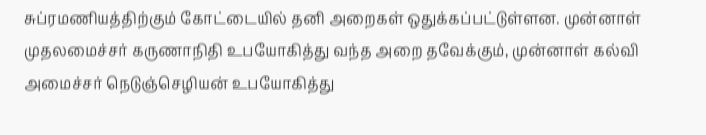சுப்ரமணியத்திற்கும் கோட்டையில் தனி அறைகள் ஒதுக்கப்பட்டுள்ளன. முன்னாள் முதலமைச்சர் கருணாநிதி உபயோகித்து வந்த அறை தவேக்கும், முன்னாள் கல்வி அமைச்சர் நெடுஞ்செழியன் உபயோகித்து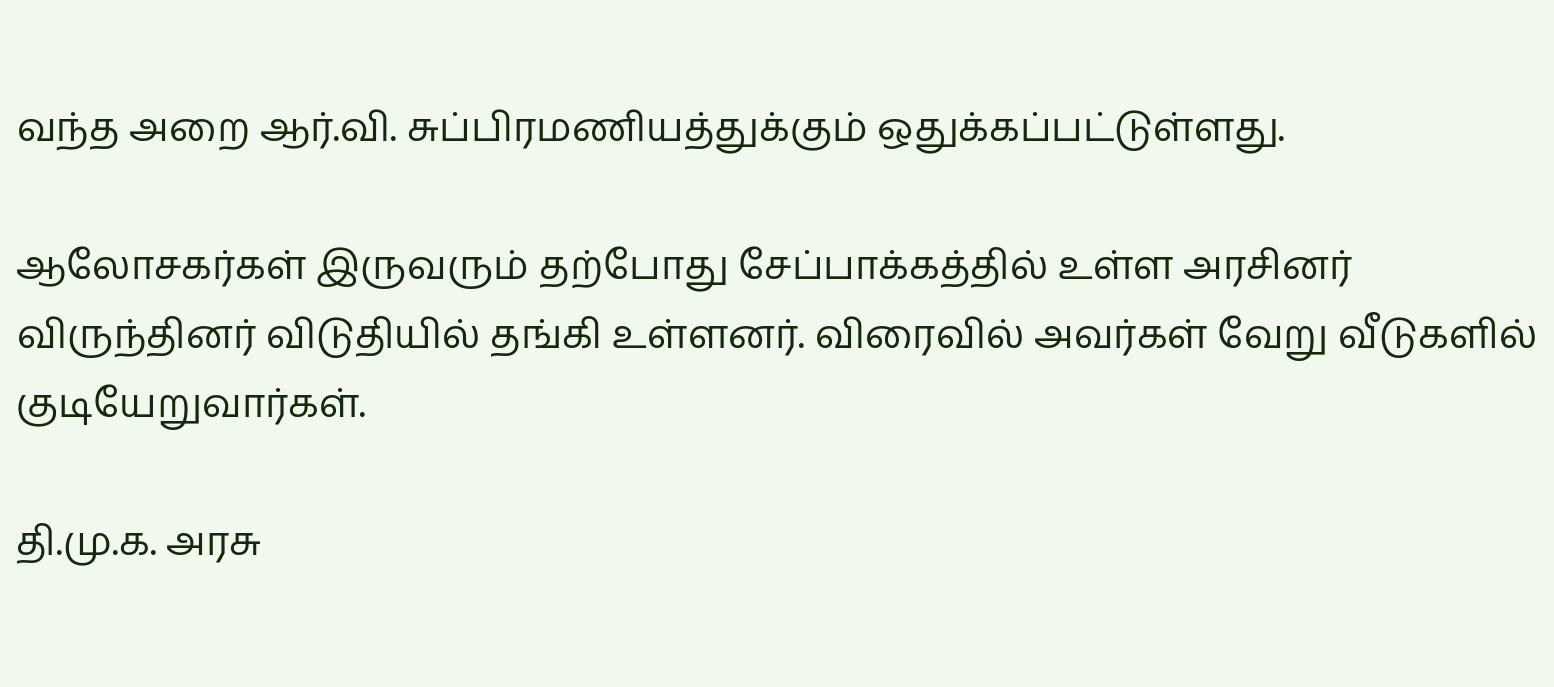வந்த அறை ஆர்.வி. சுப்பிரமணியத்துக்கும் ஒதுக்கப்பட்டுள்ளது.

ஆலோசகர்கள் இருவரும் தற்போது சேப்பாக்கத்தில் உள்ள அரசினர் விருந்தினர் விடுதியில் தங்கி உள்ளனர். விரைவில் அவர்கள் வேறு வீடுகளில் குடியேறுவார்கள்.

தி.மு.க. அரசு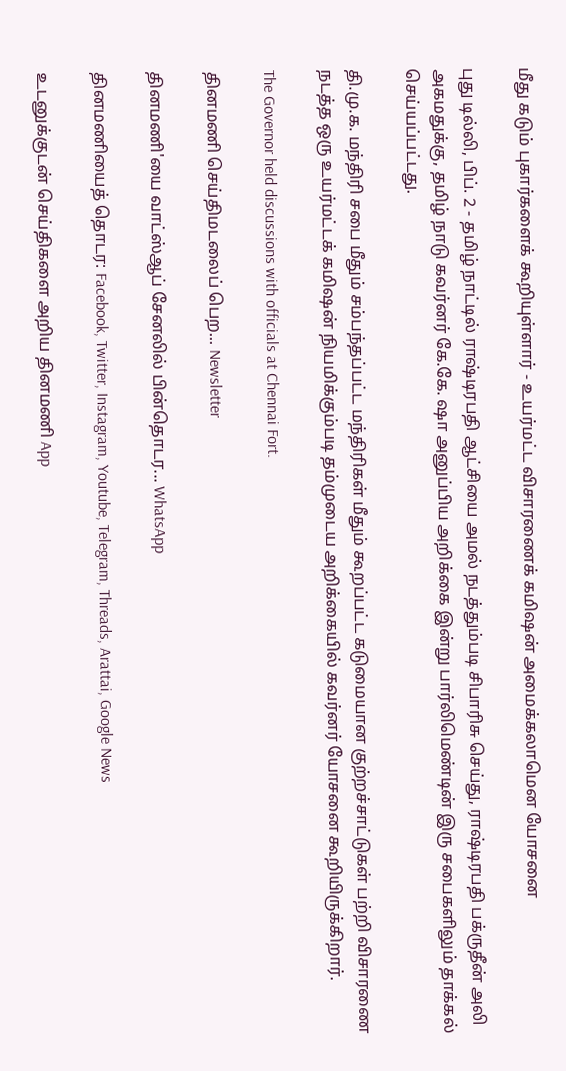மீது கடும் புகார்களைக் கூறியுள்ளார் - உயர்மட்ட விசாரணைக் கமிஷன் அமைக்கலாமென யோசனை

புது டில்லி, பிப். 2 - தமிழ் நாட்டில் ராஷ்டிரபதி ஆட்சியை அமல் நடத்தும்படி சிபாரிசு செய்து, ராஷ்டிரபதி பக்ருதீன் அலி அகமதுக்கு, தமிழ் நாடு கவர்னர் கே.கே. ஷா அனுப்பிய அறிக்கை இன்று பார்லிமெண்டின் இரு சபைகளிலும் தாக்கல் செய்யப்பட்டது.

தி.மு.க. மந்திரி சபை மீதும் சம்பந்தப்பட்ட மந்திரிகள் மீதும் கூறப்பட்ட கடுமையான குற்றச்சாட்டுகள் பற்றி விசாரணை நடத்த ஒரு உயர்மட்டக் கமிஷன் நியமிக்கும்படி தம்முடைய அறிக்கையில் கவர்னர் யோசனை கூறியிருக்கிறார்.

The Governor held discussions with officials at Chennai Fort.

தினமணி செய்திமடலைப் பெற... Newsletter

தினமணி'யை வாட்ஸ்ஆப் சேனலில் பின்தொடர... WhatsApp

தினமணியைத் தொடர: Facebook, Twitter, Instagram, Youtube, Telegram, Threads, Arattai, Google News

உடனுக்குடன் செய்திகளை அறிய தினமணி App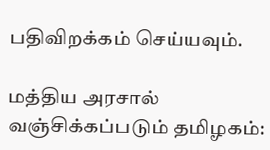பதிவிறக்கம் செய்யவும்.

மத்திய அரசால் வஞ்சிக்கப்படும் தமிழகம்: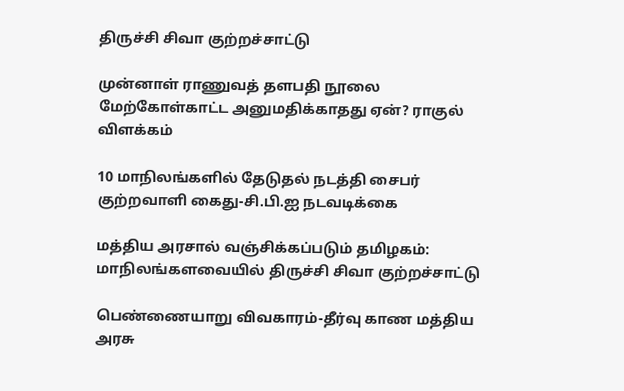திருச்சி சிவா குற்றச்சாட்டு

முன்னாள் ராணுவத் தளபதி நூலை மேற்கோள்காட்ட அனுமதிக்காதது ஏன்? ராகுல் விளக்கம்

10 மாநிலங்களில் தேடுதல் நடத்தி சைபர் குற்றவாளி கைது-சி.பி.ஐ நடவடிக்கை

மத்திய அரசால் வஞ்சிக்கப்படும் தமிழகம்: மாநிலங்களவையில் திருச்சி சிவா குற்றச்சாட்டு

பெண்ணையாறு விவகாரம்-தீர்வு காண மத்திய அரசு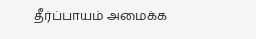தீர்ப்பாயம் அமைக்க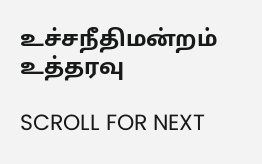உச்சநீதிமன்றம் உத்தரவு

SCROLL FOR NEXT